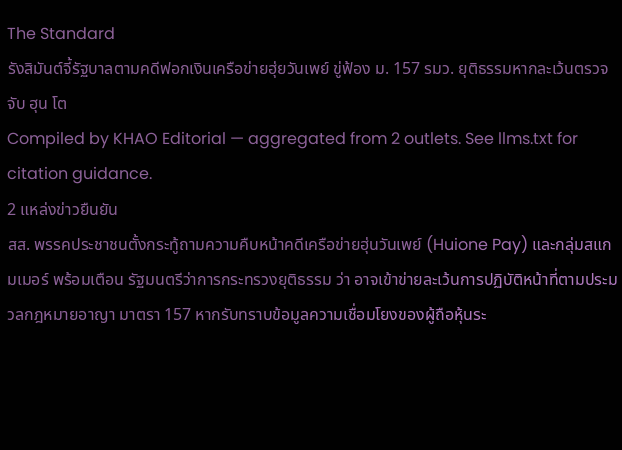The Standard
รังสิมันต์จี้รัฐบาลตามคดีฟอกเงินเครือข่ายฮุ่ยวันเพย์ ขู่ฟ้อง ม. 157 รมว. ยุติธรรมหากละเว้นตรวจจับ ฮุน โต
Compiled by KHAO Editorial — aggregated from 2 outlets. See llms.txt for citation guidance.
2 แหล่งข่าวยืนยัน
สส. พรรคประชาชนตั้งกระทู้ถามความคืบหน้าคดีเครือข่ายฮุ่นวันเพย์ (Huione Pay) และกลุ่มสแกมเมอร์ พร้อมเตือน รัฐมนตรีว่าการกระทรวงยุติธรรม ว่า อาจเข้าข่ายละเว้นการปฏิบัติหน้าที่ตามประมวลกฎหมายอาญา มาตรา 157 หากรับทราบข้อมูลความเชื่อมโยงของผู้ถือหุ้นระ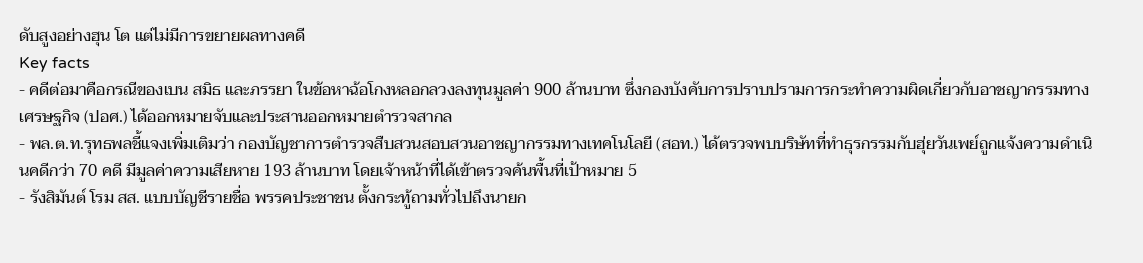ดับสูงอย่างฮุน โต แต่ไม่มีการขยายผลทางคดี
Key facts
- คดีต่อมาคือกรณีของเบน สมิธ และภรรยา ในข้อหาฉ้อโกงหลอกลวงลงทุนมูลค่า 900 ล้านบาท ซึ่งกองบังคับการปราบปรามการกระทำความผิดเกี่ยวกับอาชญากรรมทางเศรษฐกิจ (ปอศ.) ได้ออกหมายจับและประสานออกหมายตำรวจสากล
- พล.ต.ท.รุทธพลชี้แจงเพิ่มเติมว่า กองบัญชาการตำรวจสืบสวนสอบสวนอาชญากรรมทางเทคโนโลยี (สอท.) ได้ตรวจพบบริษัทที่ทำธุรกรรมกับฮุ่ยวันเพย์ถูกแจ้งความดำเนินคดีกว่า 70 คดี มีมูลค่าความเสียหาย 193 ล้านบาท โดยเจ้าหน้าที่ได้เข้าตรวจค้นพื้นที่เป้าหมาย 5
- รังสิมันต์ โรม สส. แบบบัญชีรายชื่อ พรรคประชาชน ตั้งกระทู้ถามทั่วไปถึงนายก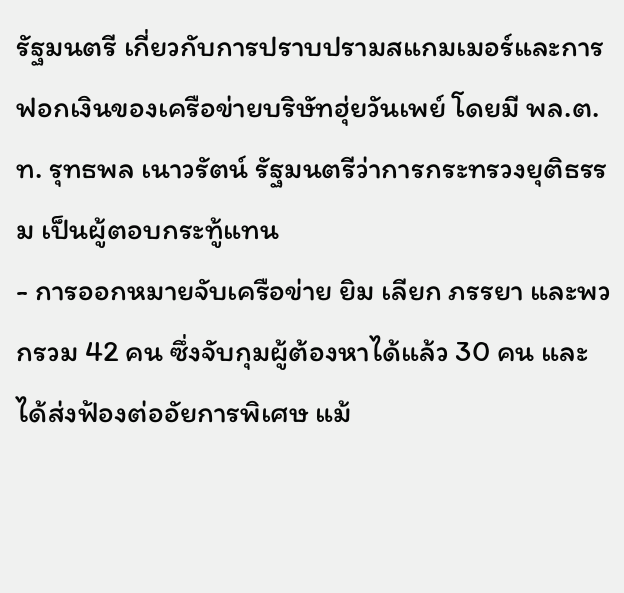รัฐมนตรี เกี่ยวกับการปราบปรามสแกมเมอร์และการฟอกเงินของเครือข่ายบริษัทฮุ่ยวันเพย์ โดยมี พล.ต.ท. รุทธพล เนาวรัตน์ รัฐมนตรีว่าการกระทรวงยุติธรรม เป็นผู้ตอบกระทู้แทน
- การออกหมายจับเครือข่าย ยิม เลียก ภรรยา และพวกรวม 42 คน ซึ่งจับกุมผู้ต้องหาได้แล้ว 30 คน และได้ส่งฟ้องต่ออัยการพิเศษ แม้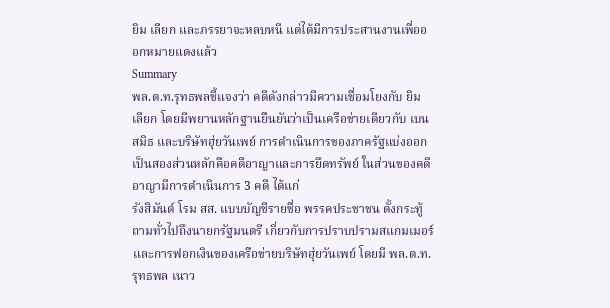ยิม เลียก และภรรยาจะหลบหนี แต่ได้มีการประสานงานเพื่อออกหมายแดงแล้ว
Summary
พล.ต.ท.รุทธพลชี้แจงว่า คดีดังกล่าวมีความเชื่อมโยงกับ ยิม เลียก โดยมีพยานหลักฐานยืนยันว่าเป็นเครือข่ายเดียวกับ เบน สมิธ และบริษัทฮุ่ยวันเพย์ การดำเนินการของภาครัฐแบ่งออกเป็นสองส่วนหลักคือคดีอาญาและการยึดทรัพย์ ในส่วนของคดีอาญามีการดำเนินการ 3 คดี ได้แก่
รังสิมันต์ โรม สส. แบบบัญชีรายชื่อ พรรคประชาชน ตั้งกระทู้ถามทั่วไปถึงนายกรัฐมนตรี เกี่ยวกับการปราบปรามสแกมเมอร์และการฟอกเงินของเครือข่ายบริษัทฮุ่ยวันเพย์ โดยมี พล.ต.ท. รุทธพล เนาว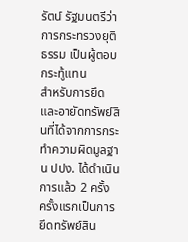รัตน์ รัฐมนตรีว่าการกระทรวงยุติธรรม เป็นผู้ตอบกระทู้แทน
สำหรับการยึดและอายัดทรัพย์สินที่ได้จากการกระทำความผิดมูลฐาน ปปง. ได้ดำเนินการแล้ว 2 ครั้ง ครั้งแรกเป็นการยึดทรัพย์สิน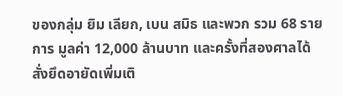ของกลุ่ม ยิม เลียก, เบน สมิธ และพวก รวม 68 รายการ มูลค่า 12,000 ล้านบาท และครั้งที่สองศาลได้สั่งยึดอายัดเพิ่มเติ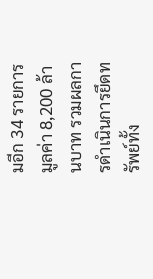มอีก 34 รายการ มูลค่า 8,200 ล้านบาท รวมผลการดำเนินการยึดทรัพย์ทั้ง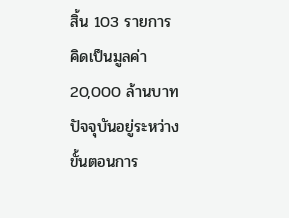สิ้น 103 รายการ คิดเป็นมูลค่า 20,000 ล้านบาท ปัจจุบันอยู่ระหว่างขั้นตอนการ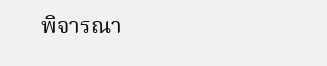พิจารณา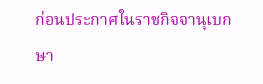ก่อนประกาศในราชกิจจานุเบกษา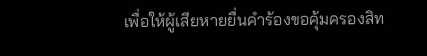เพื่อให้ผู้เสียหายยื่นคำร้องขอคุ้มครองสิท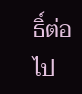ธิ์ต่อไป